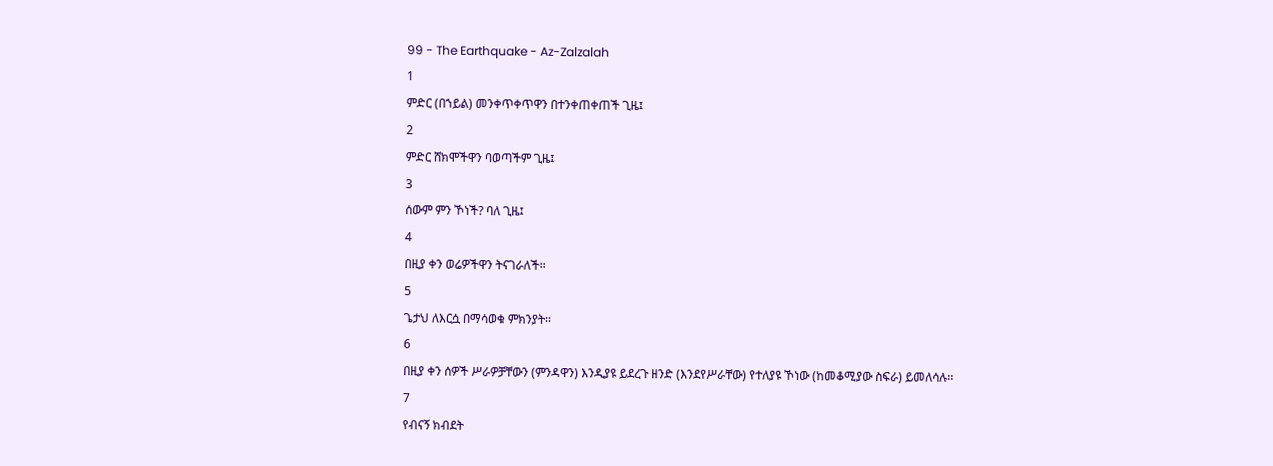99 - The Earthquake - Az-Zalzalah
1
ምድር (በኀይል) መንቀጥቀጥዋን በተንቀጠቀጠች ጊዜ፤
2
ምድር ሸክሞችዋን ባወጣችም ጊዜ፤
3
ሰውም ምን ኾነች? ባለ ጊዜ፤
4
በዚያ ቀን ወሬዎችዋን ትናገራለች፡፡
5
ጌታህ ለእርሷ በማሳወቁ ምክንያት፡፡
6
በዚያ ቀን ሰዎች ሥራዎቻቸውን (ምንዳዋን) እንዲያዩ ይደረጉ ዘንድ (እንደየሥራቸው) የተለያዩ ኾነው (ከመቆሚያው ስፍራ) ይመለሳሉ፡፡
7
የብናኝ ክብደት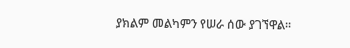ያክልም መልካምን የሠራ ሰው ያገኘዋል፡፡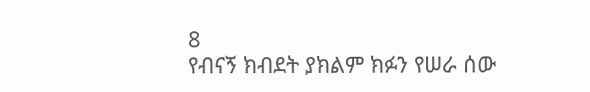8
የብናኝ ክብደት ያክልም ክፉን የሠራ ሰው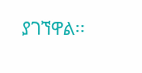ያገኘዋል፡፡